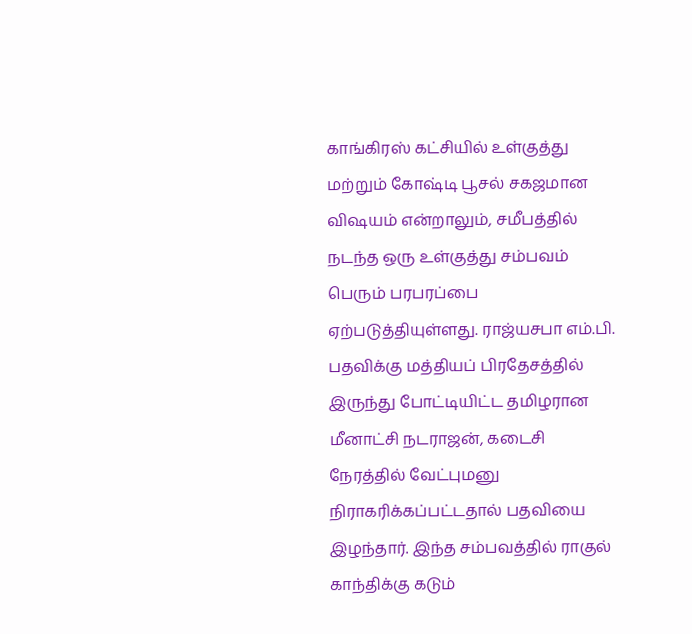காங்கிரஸ் கட்சியில் உள்குத்து மற்றும் கோஷ்டி பூசல் சகஜமான விஷயம் என்றாலும், சமீபத்தில் நடந்த ஒரு உள்குத்து சம்பவம் பெரும் பரபரப்பை ஏற்படுத்தியுள்ளது. ராஜ்யசபா எம்.பி. பதவிக்கு மத்தியப் பிரதேசத்தில் இருந்து போட்டியிட்ட தமிழரான மீனாட்சி நடராஜன், கடைசி நேரத்தில் வேட்புமனு நிராகரிக்கப்பட்டதால் பதவியை இழந்தார். இந்த சம்பவத்தில் ராகுல் காந்திக்கு கடும்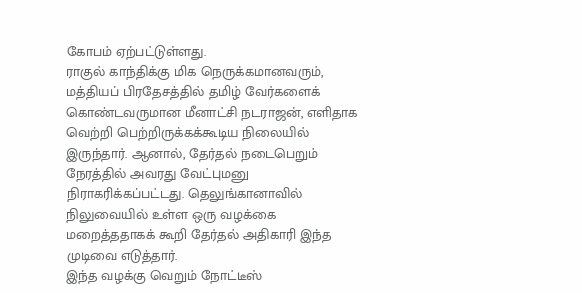கோபம் ஏற்பட்டுள்ளது.
ராகுல் காந்திக்கு மிக நெருக்கமானவரும், மத்தியப் பிரதேசத்தில் தமிழ் வேர்களைக் கொண்டவருமான மீனாட்சி நடராஜன், எளிதாக வெற்றி பெற்றிருக்கக்கூடிய நிலையில் இருந்தார். ஆனால், தேர்தல் நடைபெறும் நேரத்தில் அவரது வேட்புமனு நிராகரிக்கப்பட்டது. தெலுங்கானாவில் நிலுவையில் உள்ள ஒரு வழக்கை மறைத்ததாகக் கூறி தேர்தல் அதிகாரி இந்த முடிவை எடுத்தார்.
இந்த வழக்கு வெறும் நோட்டீஸ்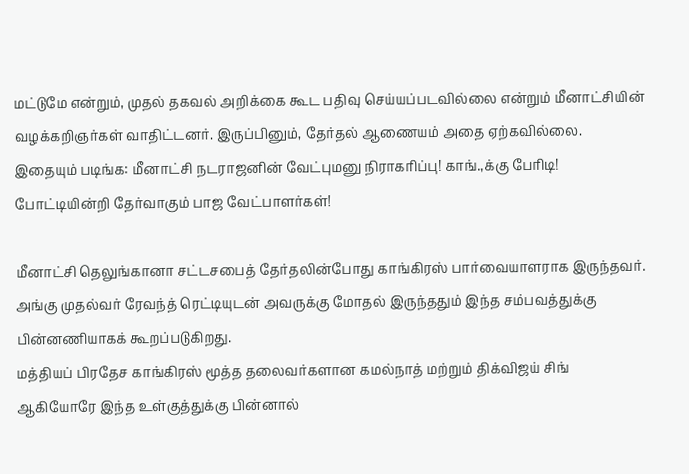மட்டுமே என்றும், முதல் தகவல் அறிக்கை கூட பதிவு செய்யப்படவில்லை என்றும் மீனாட்சியின் வழக்கறிஞர்கள் வாதிட்டனர். இருப்பினும், தேர்தல் ஆணையம் அதை ஏற்கவில்லை.
இதையும் படிங்க: மீனாட்சி நடராஜனின் வேட்புமனு நிராகரிப்பு! காங்.,க்கு பேரிடி! போட்டியின்றி தேர்வாகும் பாஜ வேட்பாளர்கள்!

மீனாட்சி தெலுங்கானா சட்டசபைத் தேர்தலின்போது காங்கிரஸ் பார்வையாளராக இருந்தவர். அங்கு முதல்வர் ரேவந்த் ரெட்டியுடன் அவருக்கு மோதல் இருந்ததும் இந்த சம்பவத்துக்கு பின்னணியாகக் கூறப்படுகிறது.
மத்தியப் பிரதேச காங்கிரஸ் மூத்த தலைவர்களான கமல்நாத் மற்றும் திக்விஜய் சிங் ஆகியோரே இந்த உள்குத்துக்கு பின்னால்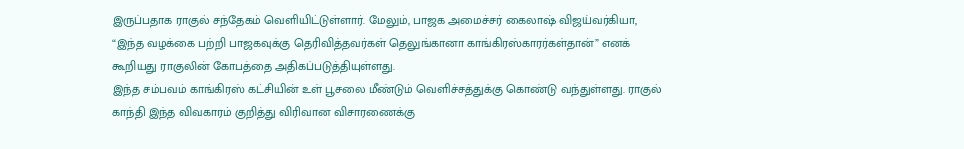இருப்பதாக ராகுல் சந்தேகம் வெளியிட்டுள்ளார். மேலும், பாஜக அமைச்சர் கைலாஷ் விஜய்வர்கியா, “இந்த வழக்கை பற்றி பாஜகவுக்கு தெரிவித்தவர்கள் தெலுங்கானா காங்கிரஸ்காரர்கள்தான்” எனக் கூறியது ராகுலின் கோபத்தை அதிகப்படுத்தியுள்ளது.
இந்த சம்பவம் காங்கிரஸ் கட்சியின் உள் பூசலை மீண்டும் வெளிச்சத்துக்கு கொண்டு வந்துள்ளது. ராகுல் காந்தி இந்த விவகாரம் குறித்து விரிவான விசாரணைக்கு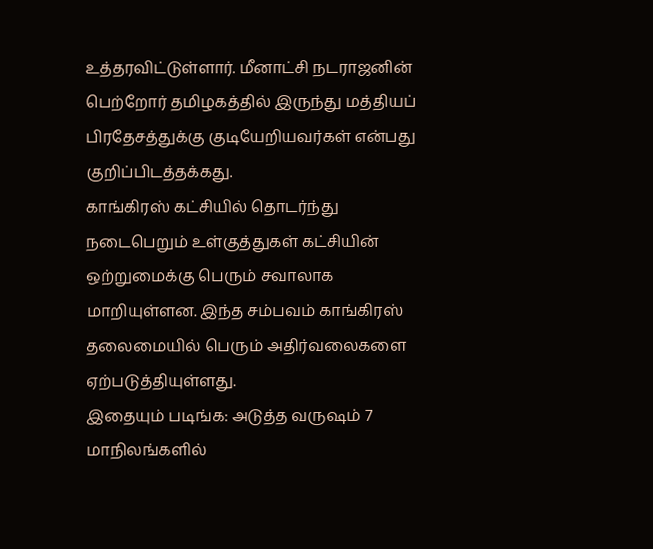உத்தரவிட்டுள்ளார். மீனாட்சி நடராஜனின் பெற்றோர் தமிழகத்தில் இருந்து மத்தியப் பிரதேசத்துக்கு குடியேறியவர்கள் என்பது குறிப்பிடத்தக்கது.
காங்கிரஸ் கட்சியில் தொடர்ந்து நடைபெறும் உள்குத்துகள் கட்சியின் ஒற்றுமைக்கு பெரும் சவாலாக மாறியுள்ளன. இந்த சம்பவம் காங்கிரஸ் தலைமையில் பெரும் அதிர்வலைகளை ஏற்படுத்தியுள்ளது.
இதையும் படிங்க: அடுத்த வருஷம் 7 மாநிலங்களில்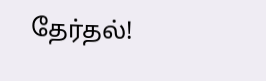தேர்தல்!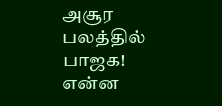அசூர பலத்தில் பாஜக! என்ன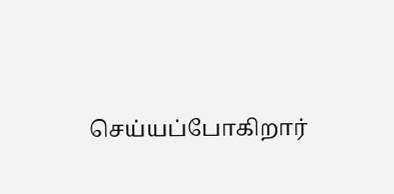செய்யப்போகிறார்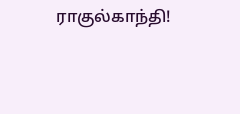ராகுல்காந்தி!